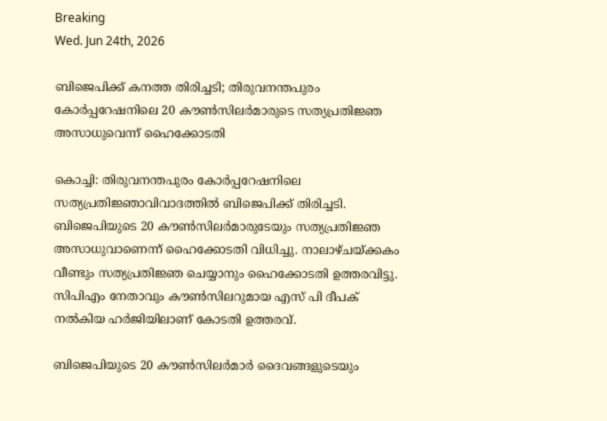Breaking
Wed. Jun 24th, 2026

ബിജെപിക്ക് കനത്ത തിരിച്ചടി; തിരുവനന്തപുരം കോര്‍പ്പറേഷനിലെ 20 കൗണ്‍സിലര്‍മാരുടെ സത്യപ്രതിജ്ഞ അസാധുവെന്ന് ഹൈക്കോടതി

കൊച്ചി: തിരുവനന്തപുരം കോര്‍പ്പറേഷനിലെ സത്യപ്രതിജ്ഞാവിവാദത്തില്‍ ബിജെപിക്ക് തിരിച്ചടി. ബിജെപിയുടെ 20 കൗണ്‍സിലര്‍മാരുടേയും സത്യപ്രതിജ്ഞ അസാധുവാണെന്ന് ഹൈക്കോടതി വിധിച്ചു. നാലാഴ്ചയ്ക്കകം വീണ്ടും സത്യപ്രതിജ്ഞ ചെയ്യാനും ഹൈക്കോടതി ഉത്തരവിട്ടു. സിപിഎം നേതാവും കൗണ്‍സിലറുമായ എസ് പി ദീപക് നല്‍കിയ ഹര്‍ജിയിലാണ് കോടതി ഉത്തരവ്.

ബിജെപിയുടെ 20 കൗണ്‍സിലര്‍മാര്‍ ദൈവങ്ങളുടെയും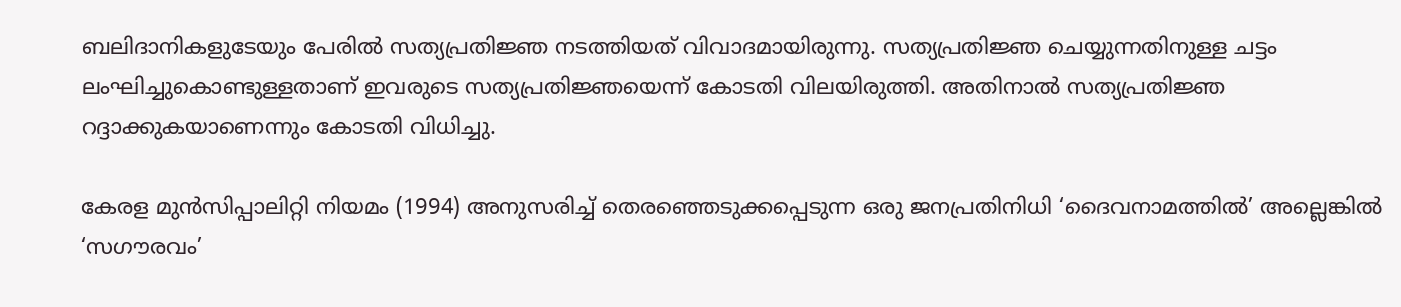ബലിദാനികളുടേയും പേരില്‍ സത്യപ്രതിജ്ഞ നടത്തിയത് വിവാദമായിരുന്നു. സത്യപ്രതിജ്ഞ ചെയ്യുന്നതിനുള്ള ചട്ടം ലംഘിച്ചുകൊണ്ടുള്ളതാണ് ഇവരുടെ സത്യപ്രതിജ്ഞയെന്ന് കോടതി വിലയിരുത്തി. അതിനാല്‍ സത്യപ്രതിജ്ഞ റദ്ദാക്കുകയാണെന്നും കോടതി വിധിച്ചു.

കേര‌ള മുൻസിപ്പാലിറ്റി നിയമം (1994) അനുസരിച്ച് തെരഞ്ഞെടുക്കപ്പെടുന്ന ഒരു ജനപ്രതിനിധി ‘ദൈവനാമത്തിൽ’ അല്ലെങ്കിൽ ‘സഗൗരവം’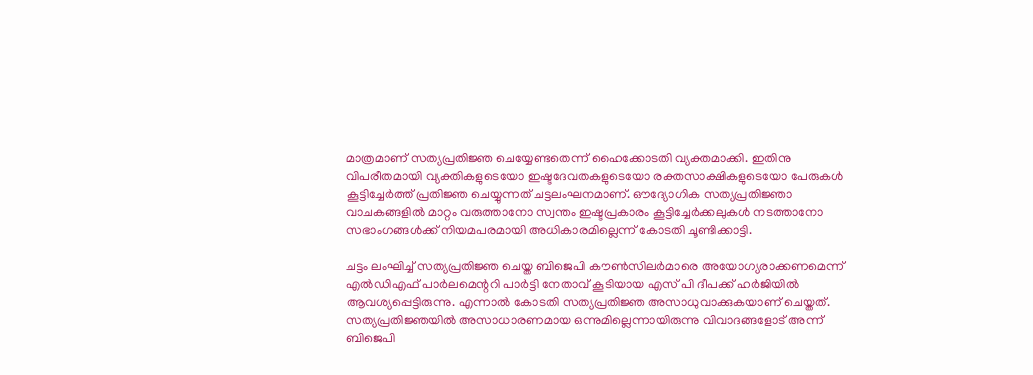മാത്രമാണ് സത്യപ്രതിജ്ഞ ചെയ്യേണ്ടതെന്ന് ഹൈക്കോടതി വ്യക്തമാക്കി. ഇതിനു വിപരീതമായി വ്യക്തികളുടെയോ ഇഷ്ടദേവതകളുടെയോ രക്തസാക്ഷികളുടെയോ പേരുകൾ കൂട്ടിച്ചേർത്ത് പ്രതിജ്ഞ ചെയ്യുന്നത് ചട്ടലംഘനമാണ്. ഔദ്യോഗിക സത്യപ്രതിജ്ഞാ വാചകങ്ങളിൽ മാറ്റം വരുത്താനോ സ്വന്തം ഇഷ്ടപ്രകാരം കൂട്ടിച്ചേർക്കലുകൾ നടത്താനോ സഭാംഗങ്ങൾക്ക് നിയമപരമായി അധികാരമില്ലെന്ന് കോടതി ചൂണ്ടിക്കാട്ടി.

ചട്ടം ലംഘിച്ച് സത്യപ്രതിജ്ഞ ചെയ്ത ബിജെപി കൗണ്‍സിലര്‍മാരെ അയോഗ്യരാക്കണമെന്ന് എൽഡിഎഫ് പാർലമെന്ററി പാർട്ടി നേതാവ് കൂടിയായ എസ് പി ദീപക്ക് ഹര്‍ജിയില്‍ ആവശ്യപ്പെട്ടിരുന്നു. എന്നാല്‍ കോടതി സത്യപ്രതിജ്ഞ അസാധുവാക്കുകയാണ് ചെയ്തത്. സത്യപ്രതിജ്ഞയില്‍ അസാധാരണമായ ഒന്നുമില്ലെന്നായിരുന്നു വിവാദങ്ങളോട് അന്ന് ബിജെപി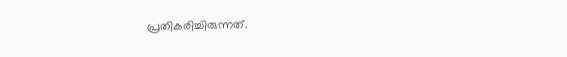പ്രതികരിച്ചിരുന്നത്.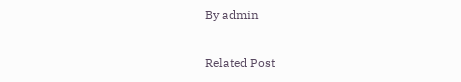By admin

Related Post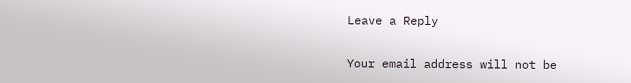Leave a Reply

Your email address will not be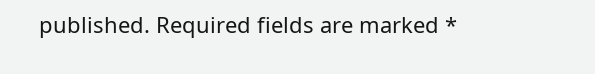published. Required fields are marked *